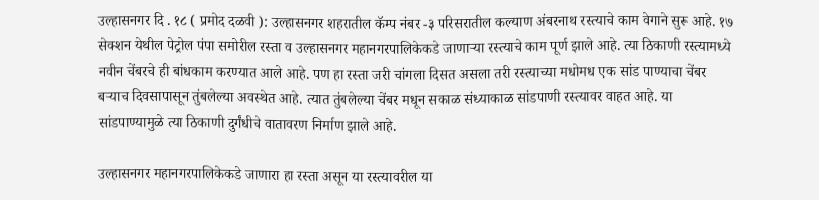उल्हासनगर दि . १८ ( प्रमोद दळवी ): उल्हासनगर शहरातील कॅम्प नंबर -३ परिसरातील कल्याण अंबरनाथ रस्त्याचे काम वेगाने सुरू आहे. १७ सेक्शन येथील पेट्रोल पंपा समोरील रस्ता व उल्हासनगर महानगरपालिकेकडे जाणाऱ्या रस्त्याचे काम पूर्ण झाले आहे. त्या ठिकाणी रस्त्यामध्ये नवीन चेंबरचे ही बांधकाम करण्यात आले आहे. पण हा रस्ता जरी चांगला दिसत असला तरी रस्त्याच्या मधोमध एक सांड पाण्याचा चेंबर बऱ्याच दिवसापासून तुंबलेल्या अवस्थेत आहे. त्यात तुंबलेल्या चेंबर मधून सकाळ संध्याकाळ सांडपाणी रस्त्यावर वाहत आहे. या सांडपाण्यामुळे त्या ठिकाणी दुर्गंधीचे वातावरण निर्माण झाले आहे.

उल्हासनगर महानगरपालिकेकडे जाणारा हा रस्ता असून या रस्त्यावरील या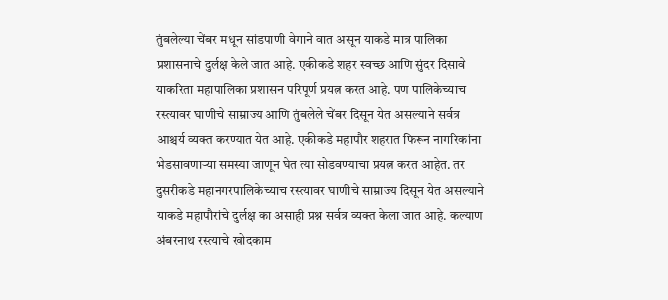तुंबलेल्या चेंबर मधून सांडपाणी वेगाने वात असून याकडे मात्र पालिका प्रशासनाचे दुर्लक्ष केले जात आहे. एकीकडे शहर स्वच्छ आणि सुंदर दिसावे याकरिता महापालिका प्रशासन परिपूर्ण प्रयत्न करत आहे. पण पालिकेच्याच रस्त्यावर घाणीचे साम्राज्य आणि तुंबलेले चेंबर दिसून येत असल्याने सर्वत्र आश्चर्य व्यक्त करण्यात येत आहे. एकीकडे महापौर शहरात फिरून नागरिकांना भेडसावणाऱ्या समस्या जाणून घेत त्या सोडवण्याचा प्रयत्न करत आहेत. तर दुसरीकडे महानगरपालिकेच्याच रस्त्यावर घाणीचे साम्राज्य दिसून येत असल्याने याकडे महापौरांचे दुर्लक्ष का असाही प्रश्न सर्वत्र व्यक्त केला जात आहे. कल्याण अंबरनाथ रस्त्याचे खोदकाम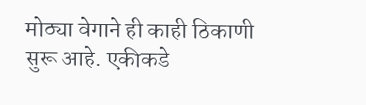मोठ्या वेगाने ही काही ठिकाणी सुरू आहे. एकीकडे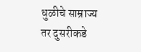धुळीचे साम्राज्य तर दुसरीकडे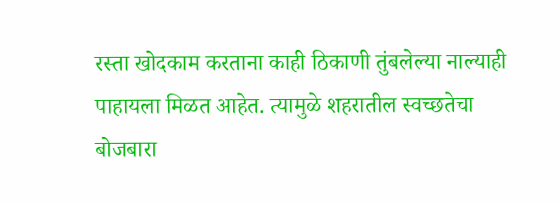रस्ता खोदकाम करताना काही ठिकाणी तुंबलेल्या नाल्याही पाहायला मिळत आहेत. त्यामुळे शहरातील स्वच्छतेचा बोजबारा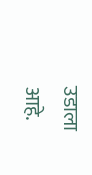उडाला आहे.